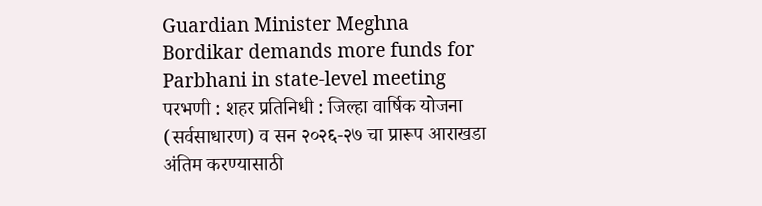Guardian Minister Meghna Bordikar demands more funds for Parbhani in state-level meeting
परभणी : शहर प्रतिनिधी : जिल्हा वार्षिक योजना (सर्वसाधारण) व सन २०२६-२७ चा प्रारूप आराखडा अंतिम करण्यासाठी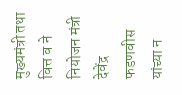मुख्यमंत्री तथा वित्त व ने नियोजन मंत्री देवेंद्र फडणवीस यांच्या न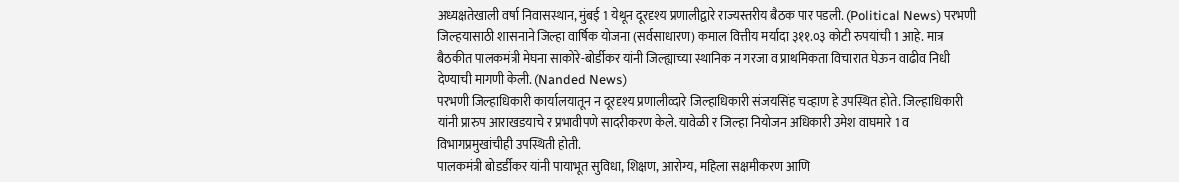अध्यक्षतेखाली वर्षा निवासस्थान, मुंबई 1 येथून दूरदृश्य प्रणालीद्वारे राज्यस्तरीय बैठक पार पडली. (Political News) परभणी जिल्हयासाठी शासनाने जिल्हा वार्षिक योजना (सर्वसाधारण) कमाल वित्तीय मर्यादा ३११.०३ कोटी रुपयांची 1 आहे. मात्र बैठकीत पालकमंत्री मेघना साकोरे-बोर्डीकर यांनी जिल्ह्याच्या स्थानिक न गरजा व प्राथमिकता विचारात घेऊन वाढीव निधी देण्याची मागणी केली. (Nanded News)
परभणी जिल्हाधिकारी कार्यालयातून न दूरदृश्य प्रणालीव्दारे जिल्हाधिकारी संजयसिंह चव्हाण हे उपस्थित होते. जिल्हाधिकारी यांनी प्रारुप आराखडयाचे र प्रभावीपणे सादरीकरण केले. यावेळी र जिल्हा नियोजन अधिकारी उमेश वाघमारे 1 व विभागप्रमुखांचीही उपस्थिती होती.
पालकमंत्री बोडर्डीकर यांनी पायाभूत सुविधा, शिक्षण, आरोग्य, महिला सक्षमीकरण आणि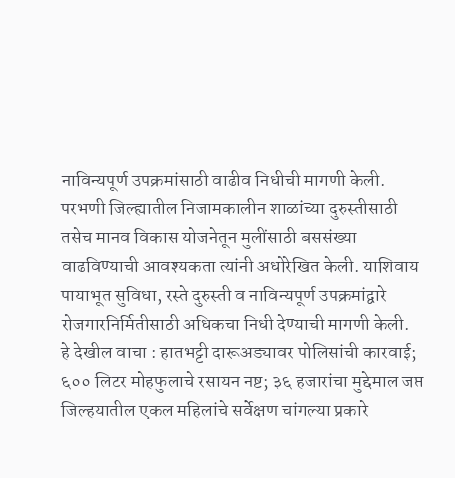नाविन्यपूर्ण उपक्रमांसाठी वाढीव निधीची मागणी केली. परभणी जिल्ह्यातील निजामकालीन शाळांच्या दुरुस्तीसाठी तसेच मानव विकास योजनेतून मुलींसाठी बससंख्या वाढविण्याची आवश्यकता त्यांनी अधोरेखित केली. याशिवाय पायाभूत सुविधा, रस्ते दुरुस्ती व नाविन्यपूर्ण उपक्रमांद्वारे रोजगारनिर्मितीसाठी अधिकचा निधी देण्याची मागणी केली.
हे देखील वाचा : हातभट्टी दारूअड्यावर पोलिसांची कारवाई; ६०० लिटर मोहफुलाचे रसायन नष्ट; ३६ हजारांचा मुद्देमाल जप्त
जिल्हयातील एकल महिलांचे सर्वेक्षण चांगल्या प्रकारे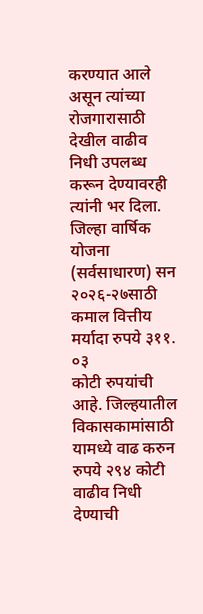करण्यात आले असून त्यांच्या रोजगारासाठी देखील वाढीव निधी उपलब्ध करून देण्यावरही त्यांनी भर दिला. जिल्हा वार्षिक योजना (सर्वसाधारण) सन २०२६-२७साठी कमाल वित्तीय मर्यादा रुपये ३११. ०३
कोटी रुपयांची आहे. जिल्हयातील विकासकामांसाठी यामध्ये वाढ करुन रुपये २९४ कोटी वाढीव निधी देण्याची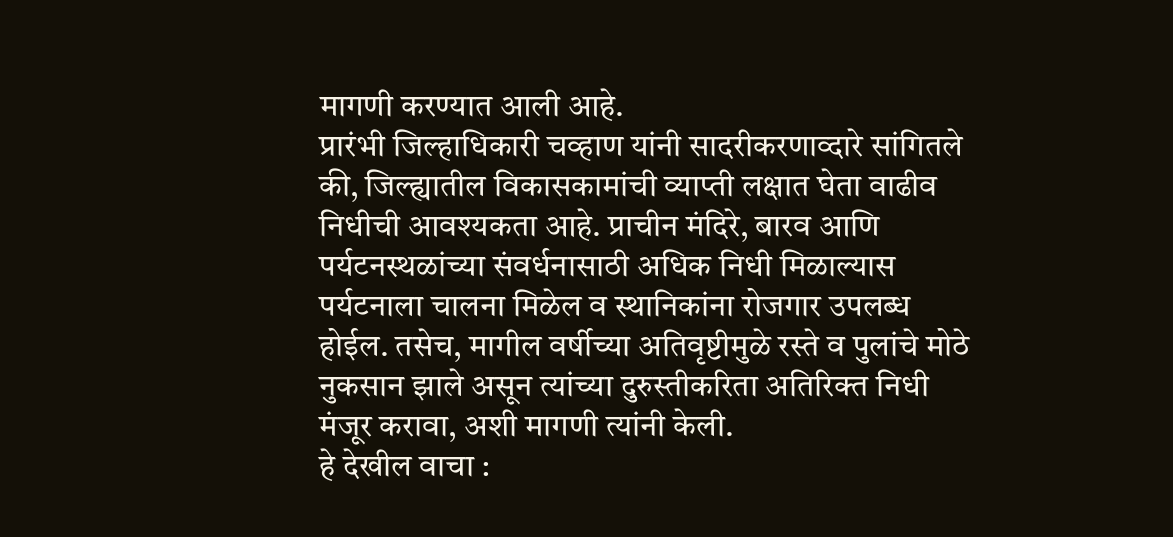मागणी करण्यात आली आहे.
प्रारंभी जिल्हाधिकारी चव्हाण यांनी सादरीकरणाव्दारे सांगितले की, जिल्ह्यातील विकासकामांची व्याप्ती लक्षात घेता वाढीव निधीची आवश्यकता आहे. प्राचीन मंदिरे, बारव आणि पर्यटनस्थळांच्या संवर्धनासाठी अधिक निधी मिळाल्यास पर्यटनाला चालना मिळेल व स्थानिकांना रोजगार उपलब्ध होईल. तसेच, मागील वर्षीच्या अतिवृष्टीमुळे रस्ते व पुलांचे मोठे नुकसान झाले असून त्यांच्या दुरुस्तीकरिता अतिरिक्त निधी मंजूर करावा, अशी मागणी त्यांनी केली.
हे देखील वाचा :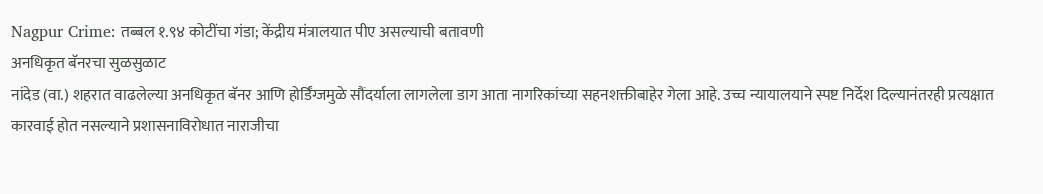Nagpur Crime: तब्बल १.९४ कोटींचा गंडा; केंद्रीय मंत्रालयात पीए असल्याची बतावणी
अनधिकृत बॅनरचा सुळसुळाट
नांदेड (वा.) शहरात वाढलेल्या अनधिकृत बॅनर आणि होर्डिंग्जमुळे सौंदर्याला लागलेला डाग आता नागरिकांच्या सहनशक्तीबाहेर गेला आहे. उच्च न्यायालयाने स्पष्ट निर्देश दिल्यानंतरही प्रत्यक्षात कारवाई होत नसल्याने प्रशासनाविरोधात नाराजीचा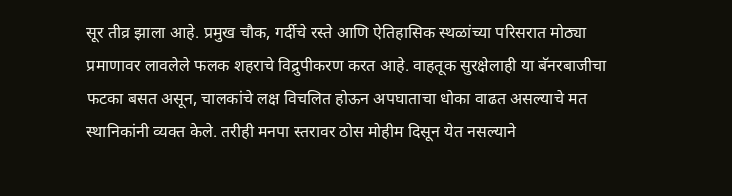सूर तीव्र झाला आहे. प्रमुख चौक, गर्दीचे रस्ते आणि ऐतिहासिक स्थळांच्या परिसरात मोठ्या प्रमाणावर लावलेले फलक शहराचे विद्रुपीकरण करत आहे. वाहतूक सुरक्षेलाही या बॅनरबाजीचा फटका बसत असून, चालकांचे लक्ष विचलित होऊन अपघाताचा धोका वाढत असल्याचे मत स्थानिकांनी व्यक्त केले. तरीही मनपा स्तरावर ठोस मोहीम दिसून येत नसल्याने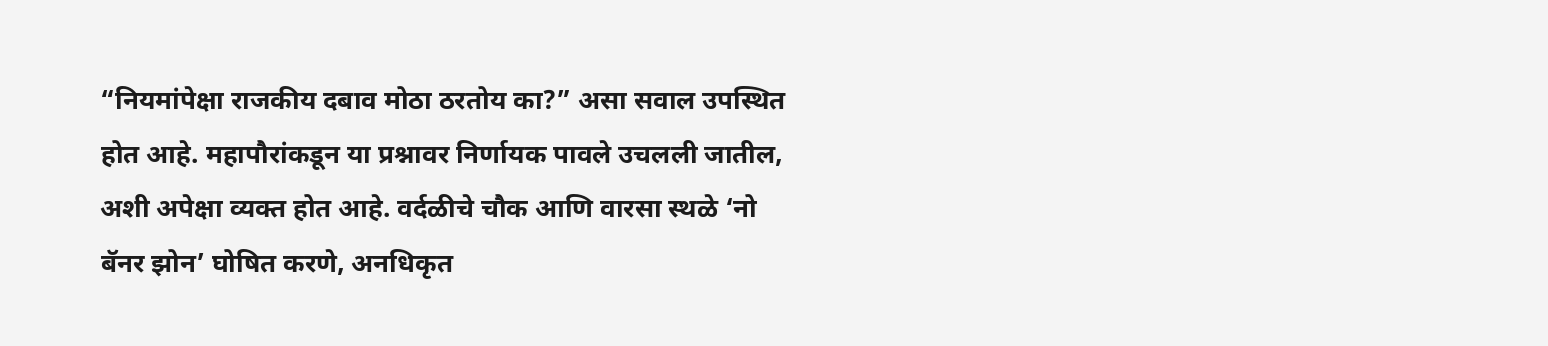“नियमांपेक्षा राजकीय दबाव मोठा ठरतोय का?” असा सवाल उपस्थित होत आहे. महापौरांकडून या प्रश्नावर निर्णायक पावले उचलली जातील, अशी अपेक्षा व्यक्त होत आहे. वर्दळीचे चौक आणि वारसा स्थळे ‘नो बॅनर झोन’ घोषित करणे, अनधिकृत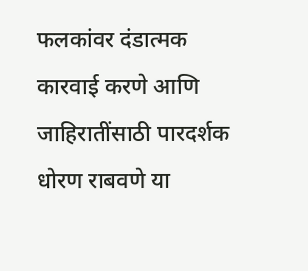फलकांवर दंडात्मक कारवाई करणे आणि जाहिरातींसाठी पारदर्शक धोरण राबवणे या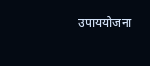उपाययोजना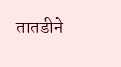तातडीने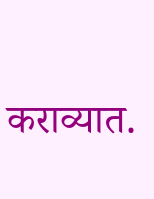कराव्यात.